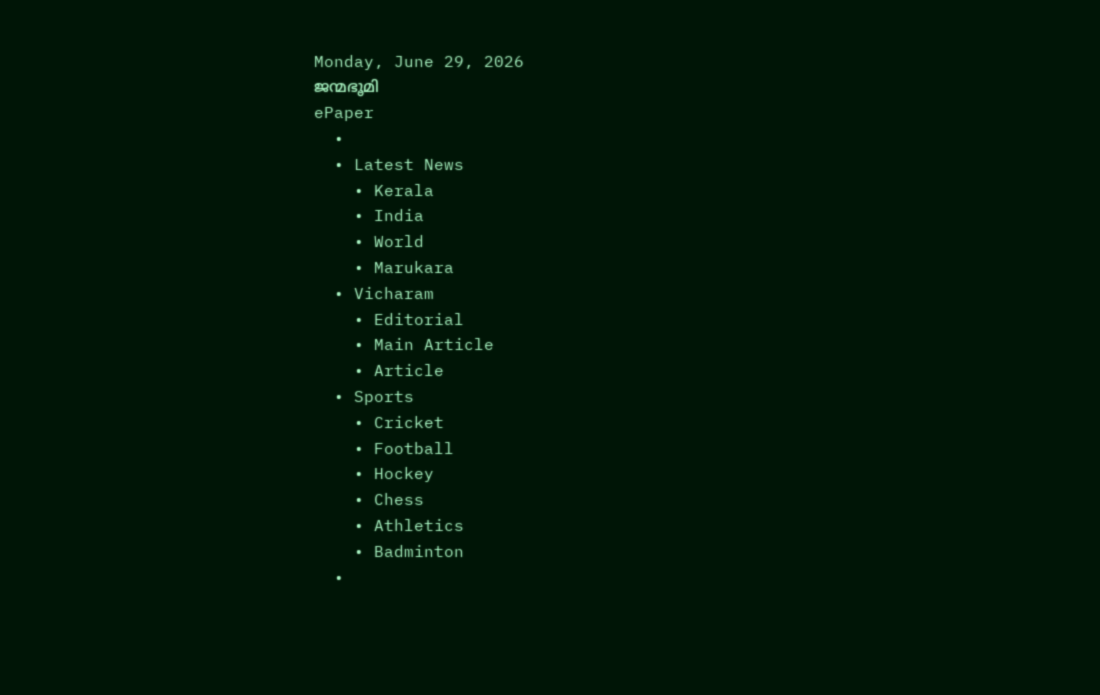Monday, June 29, 2026
ജന്മഭൂമി
ePaper
  •
  • Latest News
    • Kerala
    • India
    • World
    • Marukara
  • Vicharam
    • Editorial
    • Main Article
    • Article
  • Sports
    • Cricket
    • Football
    • Hockey
    • Chess
    • Athletics
    • Badminton
  •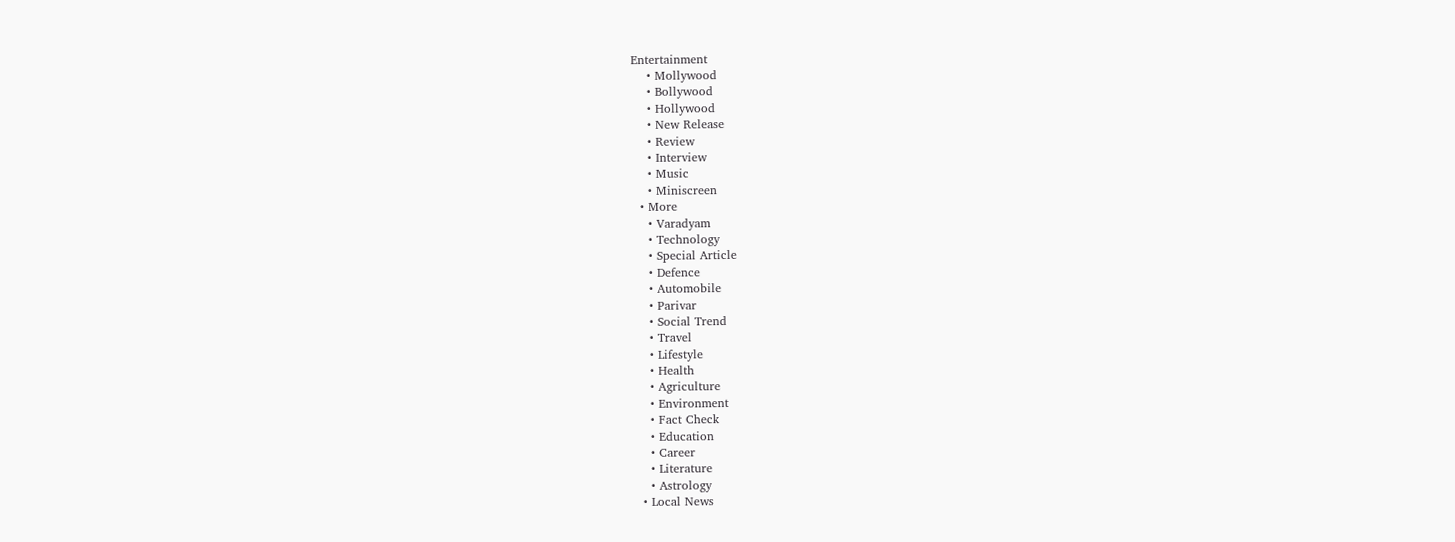Entertainment
    • Mollywood
    • Bollywood
    • Hollywood
    • New Release
    • Review
    • Interview
    • Music
    • Miniscreen
  • More
    • Varadyam
    • Technology
    • Special Article
    • Defence
    • Automobile
    • Parivar
    • Social Trend
    • Travel
    • Lifestyle
    • Health
    • Agriculture
    • Environment
    • Fact Check
    • Education
    • Career
    • Literature
    • Astrology
  • Local News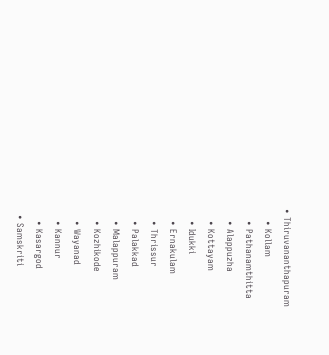• Thiruvananthapuram
    • Kollam
    • Pathanamthitta
    • Alappuzha
    • Kottayam
    • Idukki
    • Ernakulam
    • Thrissur
    • Palakkad
    • Malappuram
    • Kozhikode
    • Wayanad
    • Kannur
    • Kasargod
  • Samskriti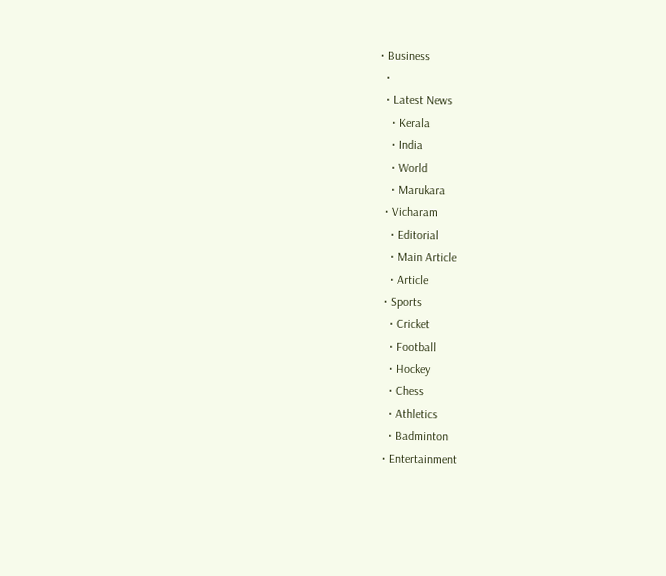• Business
  •
  • Latest News
    • Kerala
    • India
    • World
    • Marukara
  • Vicharam
    • Editorial
    • Main Article
    • Article
  • Sports
    • Cricket
    • Football
    • Hockey
    • Chess
    • Athletics
    • Badminton
  • Entertainment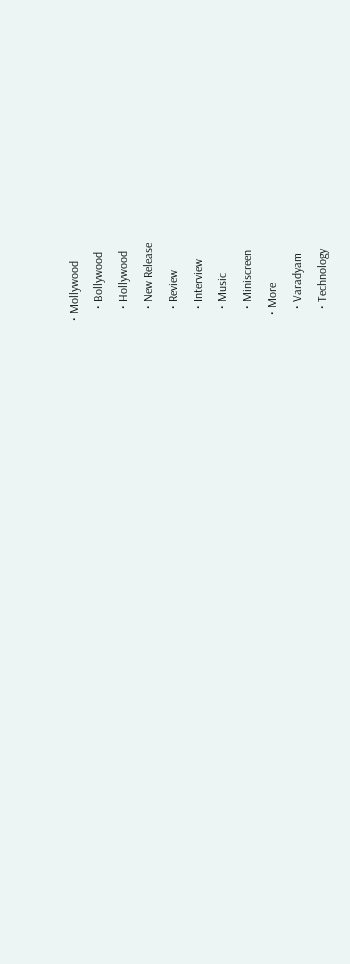• Mollywood
    • Bollywood
    • Hollywood
    • New Release
    • Review
    • Interview
    • Music
    • Miniscreen
  • More
    • Varadyam
    • Technology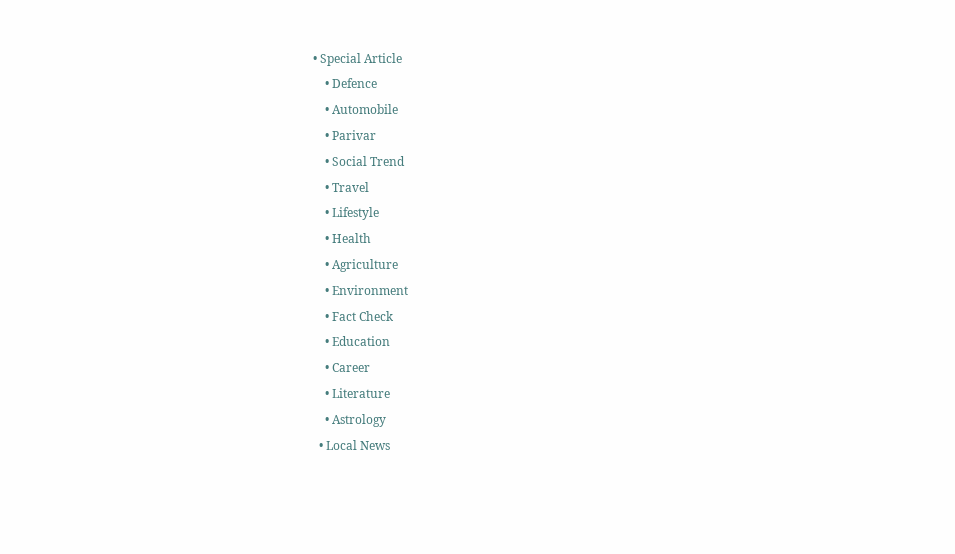• Special Article
    • Defence
    • Automobile
    • Parivar
    • Social Trend
    • Travel
    • Lifestyle
    • Health
    • Agriculture
    • Environment
    • Fact Check
    • Education
    • Career
    • Literature
    • Astrology
  • Local News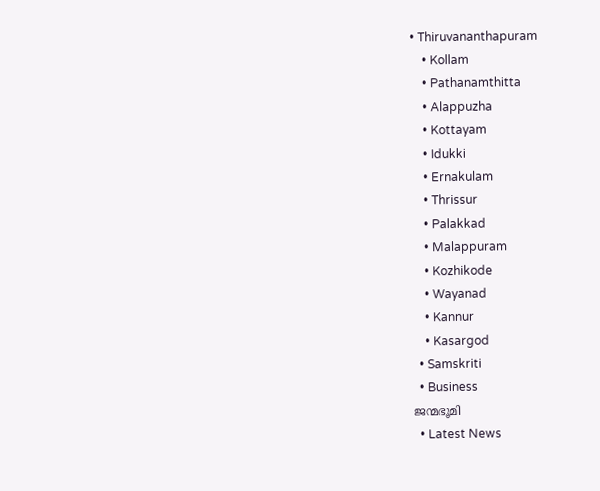• Thiruvananthapuram
    • Kollam
    • Pathanamthitta
    • Alappuzha
    • Kottayam
    • Idukki
    • Ernakulam
    • Thrissur
    • Palakkad
    • Malappuram
    • Kozhikode
    • Wayanad
    • Kannur
    • Kasargod
  • Samskriti
  • Business
ജന്മഭൂമി
  • Latest News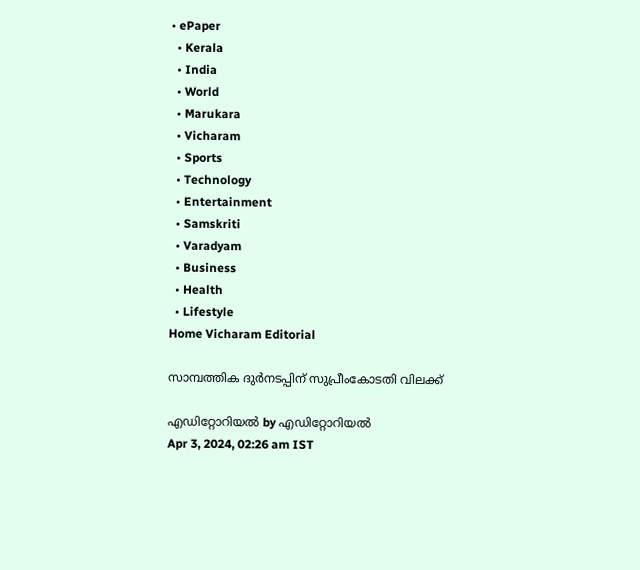• ePaper
  • Kerala
  • India
  • World
  • Marukara
  • Vicharam
  • Sports
  • Technology
  • Entertainment
  • Samskriti
  • Varadyam
  • Business
  • Health
  • Lifestyle
Home Vicharam Editorial

സാമ്പത്തിക ദുര്‍നടപ്പിന് സുപ്രീംകോടതി വിലക്ക്

എഡിറ്റോറിയൽ by എഡിറ്റോറിയൽ
Apr 3, 2024, 02:26 am IST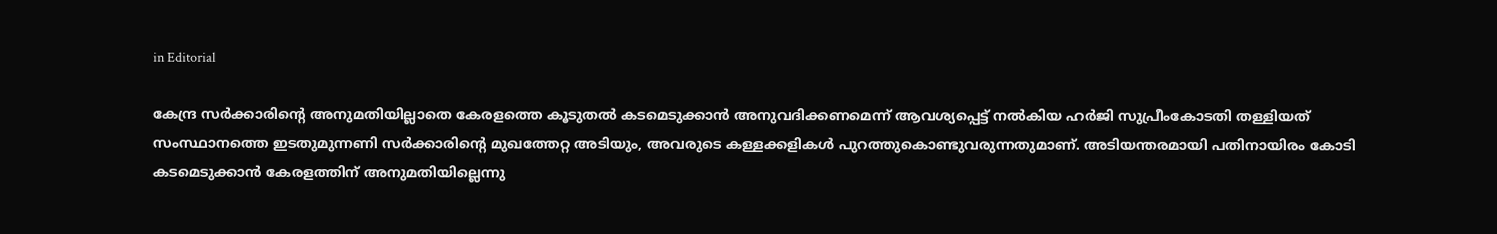in Editorial

കേന്ദ്ര സര്‍ക്കാരിന്റെ അനുമതിയില്ലാതെ കേരളത്തെ കൂടുതല്‍ കടമെടുക്കാന്‍ അനുവദിക്കണമെന്ന് ആവശ്യപ്പെട്ട് നല്‍കിയ ഹര്‍ജി സുപ്രീംകോടതി തള്ളിയത് സംസ്ഥാനത്തെ ഇടതുമുന്നണി സര്‍ക്കാരിന്റെ മുഖത്തേറ്റ അടിയും, അവരുടെ കള്ളക്കളികള്‍ പുറത്തുകൊണ്ടുവരുന്നതുമാണ്. അടിയന്തരമായി പതിനായിരം കോടി കടമെടുക്കാന്‍ കേരളത്തിന് അനുമതിയില്ലെന്നു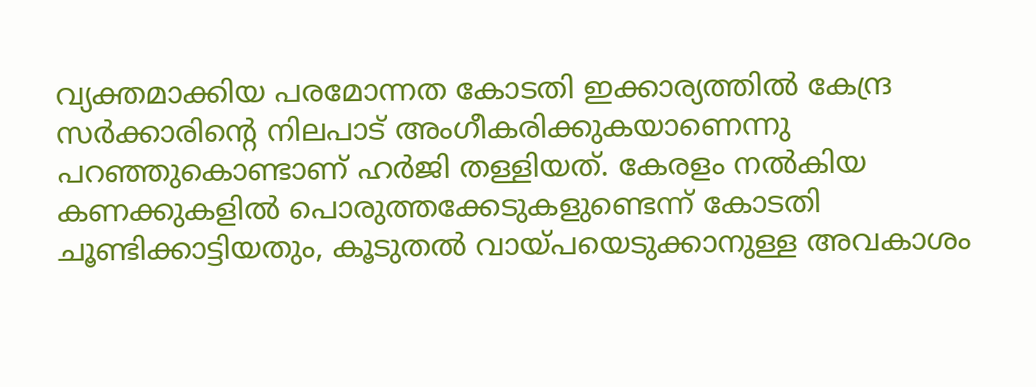വ്യക്തമാക്കിയ പരമോന്നത കോടതി ഇക്കാര്യത്തില്‍ കേന്ദ്ര സര്‍ക്കാരിന്റെ നിലപാട് അംഗീകരിക്കുകയാണെന്നു പറഞ്ഞുകൊണ്ടാണ് ഹര്‍ജി തള്ളിയത്. കേരളം നല്‍കിയ കണക്കുകളില്‍ പൊരുത്തക്കേടുകളുണ്ടെന്ന് കോടതി ചൂണ്ടിക്കാട്ടിയതും, കൂടുതല്‍ വായ്‌പയെടുക്കാനുള്ള അവകാശം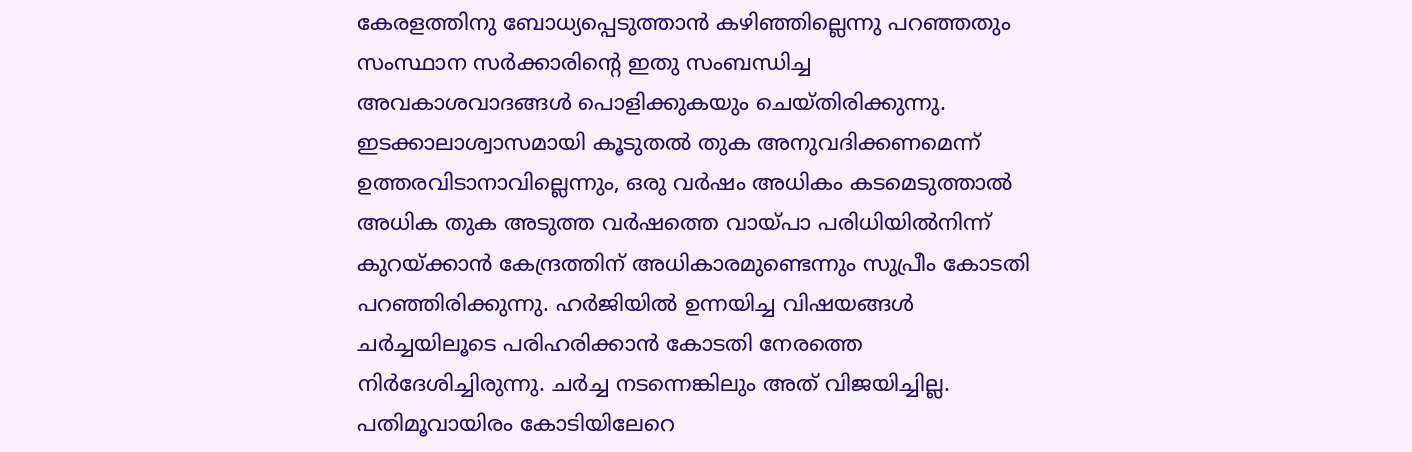കേരളത്തിനു ബോധ്യപ്പെടുത്താന്‍ കഴിഞ്ഞില്ലെന്നു പറഞ്ഞതും സംസ്ഥാന സര്‍ക്കാരിന്റെ ഇതു സംബന്ധിച്ച അവകാശവാദങ്ങള്‍ പൊളിക്കുകയും ചെയ്തിരിക്കുന്നു. ഇടക്കാലാശ്വാസമായി കൂടുതല്‍ തുക അനുവദിക്കണമെന്ന് ഉത്തരവിടാനാവില്ലെന്നും, ഒരു വര്‍ഷം അധികം കടമെടുത്താല്‍ അധിക തുക അടുത്ത വര്‍ഷത്തെ വായ്‌പാ പരിധിയില്‍നിന്ന് കുറയ്‌ക്കാന്‍ കേന്ദ്രത്തിന് അധികാരമുണ്ടെന്നും സുപ്രീം കോടതി പറഞ്ഞിരിക്കുന്നു. ഹര്‍ജിയില്‍ ഉന്നയിച്ച വിഷയങ്ങള്‍ ചര്‍ച്ചയിലൂടെ പരിഹരിക്കാന്‍ കോടതി നേരത്തെ നിര്‍ദേശിച്ചിരുന്നു. ചര്‍ച്ച നടന്നെങ്കിലും അത് വിജയിച്ചില്ല. പതിമൂവായിരം കോടിയിലേറെ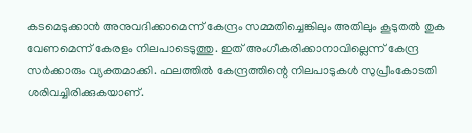കടമെടുക്കാന്‍ അനുവദിക്കാമെന്ന് കേന്ദ്രം സമ്മതിച്ചെങ്കിലും അതിലും കൂടുതല്‍ തുക വേണമെന്ന് കേരളം നിലപാടെടുത്തു. ഇത് അംഗീകരിക്കാനാവില്ലെന്ന് കേന്ദ്ര സര്‍ക്കാരും വ്യക്തമാക്കി. ഫലത്തില്‍ കേന്ദ്രത്തിന്റെ നിലപാടുകള്‍ സുപ്രീംകോടതി ശരിവച്ചിരിക്കുകയാണ്.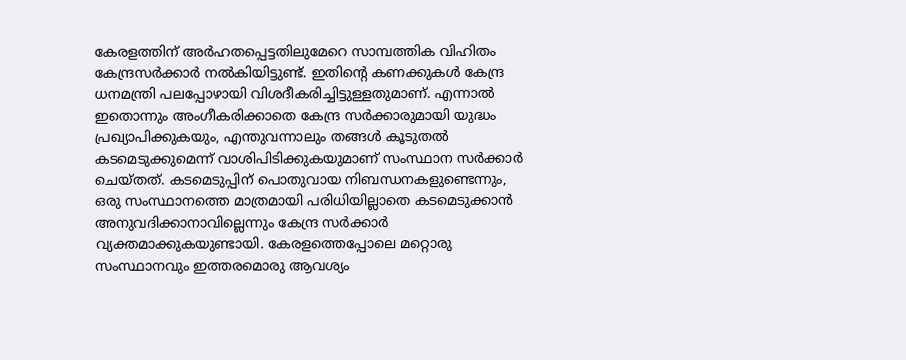കേരളത്തിന് അര്‍ഹതപ്പെട്ടതിലുമേറെ സാമ്പത്തിക വിഹിതം കേന്ദ്രസര്‍ക്കാര്‍ നല്‍കിയിട്ടുണ്ട്. ഇതിന്റെ കണക്കുകള്‍ കേന്ദ്ര ധനമന്ത്രി പലപ്പോഴായി വിശദീകരിച്ചിട്ടുള്ളതുമാണ്. എന്നാല്‍ ഇതൊന്നും അംഗീകരിക്കാതെ കേന്ദ്ര സര്‍ക്കാരുമായി യുദ്ധം പ്രഖ്യാപിക്കുകയും, എന്തുവന്നാലും തങ്ങള്‍ കൂടുതല്‍ കടമെടുക്കുമെന്ന് വാശിപിടിക്കുകയുമാണ് സംസ്ഥാന സര്‍ക്കാര്‍ ചെയ്തത്. കടമെടുപ്പിന് പൊതുവായ നിബന്ധനകളുണ്ടെന്നും, ഒരു സംസ്ഥാനത്തെ മാത്രമായി പരിധിയില്ലാതെ കടമെടുക്കാന്‍ അനുവദിക്കാനാവില്ലെന്നും കേന്ദ്ര സര്‍ക്കാര്‍ വ്യക്തമാക്കുകയുണ്ടായി. കേരളത്തെപ്പോലെ മറ്റൊരു സംസ്ഥാനവും ഇത്തരമൊരു ആവശ്യം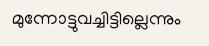മുന്നോട്ടുവച്ചിട്ടില്ലെന്നും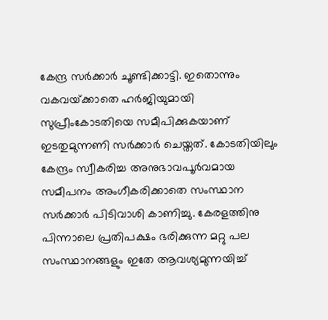കേന്ദ്ര സര്‍ക്കാര്‍ ചൂണ്ടിക്കാട്ടി. ഇതൊന്നും വകവയ്‌ക്കാതെ ഹര്‍ജിയുമായി സുപ്രീംകോടതിയെ സമീപിക്കുകയാണ് ഇടതുമുന്നണി സര്‍ക്കാര്‍ ചെയ്തത്. കോടതിയിലും കേന്ദ്രം സ്വീകരിച്ച അനുഭാവപൂര്‍വമായ സമീപനം അംഗീകരിക്കാതെ സംസ്ഥാന സര്‍ക്കാര്‍ പിടിവാശി കാണിച്ചു. കേരളത്തിനു പിന്നാലെ പ്രതിപക്ഷം ഭരിക്കുന്ന മറ്റു പല സംസ്ഥാനങ്ങളും ഇതേ ആവശ്യമുന്നയിച്ച്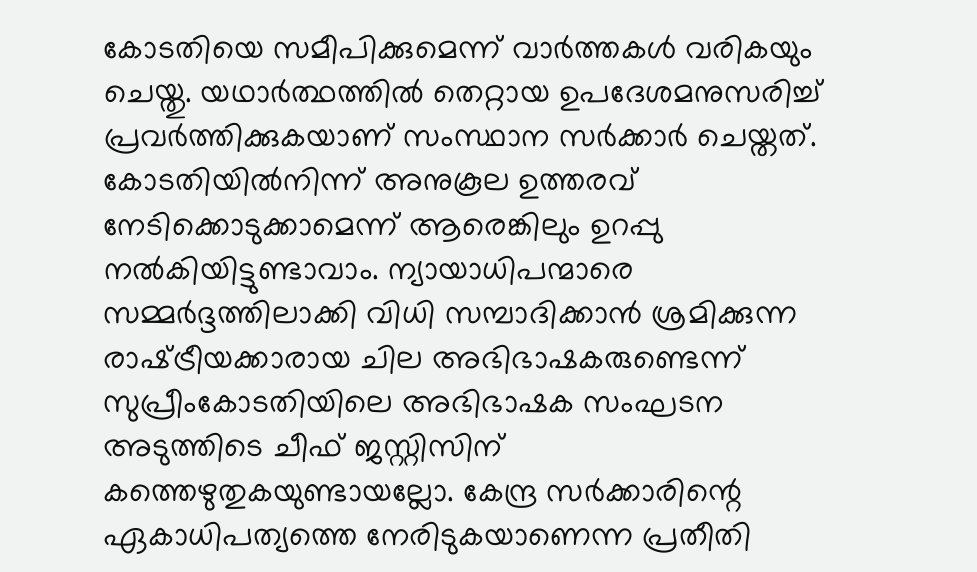കോടതിയെ സമീപിക്കുമെന്ന് വാര്‍ത്തകള്‍ വരികയും ചെയ്തു. യഥാര്‍ത്ഥത്തില്‍ തെറ്റായ ഉപദേശമനുസരിച്ച് പ്രവര്‍ത്തിക്കുകയാണ് സംസ്ഥാന സര്‍ക്കാര്‍ ചെയ്തത്. കോടതിയില്‍നിന്ന് അനുകൂല ഉത്തരവ് നേടിക്കൊടുക്കാമെന്ന് ആരെങ്കിലും ഉറപ്പു നല്‍കിയിട്ടുണ്ടാവാം. ന്യായാധിപന്മാരെ സമ്മര്‍ദ്ദത്തിലാക്കി വിധി സമ്പാദിക്കാന്‍ ശ്രമിക്കുന്ന രാഷ്‌ട്രീയക്കാരായ ചില അഭിഭാഷകരുണ്ടെന്ന് സുപ്രീംകോടതിയിലെ അഭിഭാഷക സംഘടന അടുത്തിടെ ചീഫ് ജസ്റ്റിസിന് കത്തെഴുതുകയുണ്ടായല്ലോ. കേന്ദ്ര സര്‍ക്കാരിന്റെ ഏകാധിപത്യത്തെ നേരിടുകയാണെന്ന പ്രതീതി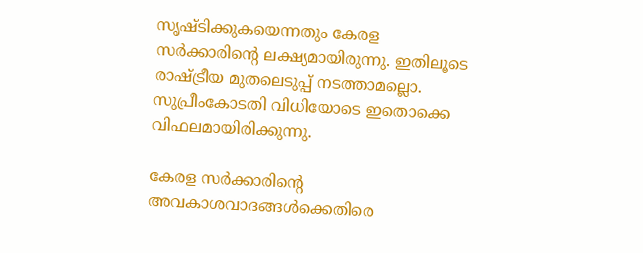സൃഷ്ടിക്കുകയെന്നതും കേരള സര്‍ക്കാരിന്റെ ലക്ഷ്യമായിരുന്നു. ഇതിലൂടെ രാഷ്‌ട്രീയ മുതലെടുപ്പ് നടത്താമല്ലൊ. സുപ്രീംകോടതി വിധിയോടെ ഇതൊക്കെ വിഫലമായിരിക്കുന്നു.

കേരള സര്‍ക്കാരിന്റെ അവകാശവാദങ്ങള്‍ക്കെതിരെ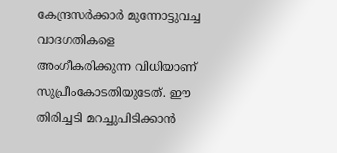കേന്ദ്രസര്‍ക്കാര്‍ മുന്നോട്ടുവച്ച വാദഗതികളെ അംഗീകരിക്കുന്ന വിധിയാണ് സുപ്രീംകോടതിയുടേത്. ഈ തിരിച്ചടി മറച്ചുപിടിക്കാന്‍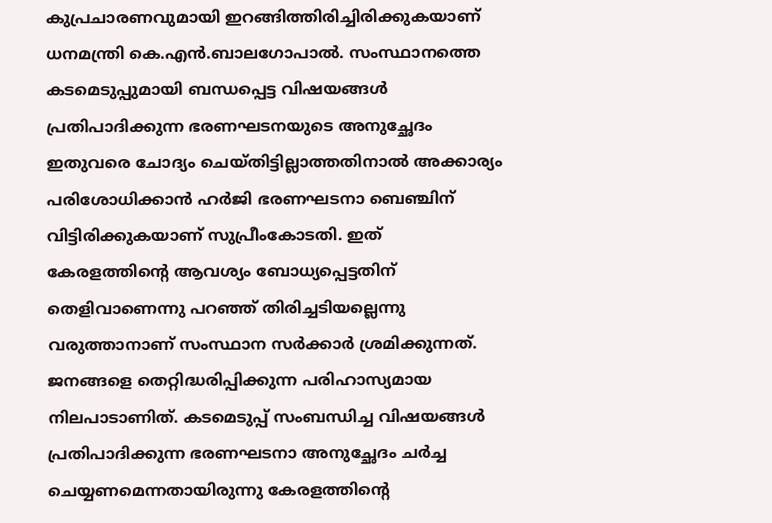കുപ്രചാരണവുമായി ഇറങ്ങിത്തിരിച്ചിരിക്കുകയാണ് ധനമന്ത്രി കെ.എന്‍.ബാലഗോപാല്‍. സംസ്ഥാനത്തെ കടമെടുപ്പുമായി ബന്ധപ്പെട്ട വിഷയങ്ങള്‍ പ്രതിപാദിക്കുന്ന ഭരണഘടനയുടെ അനുച്ഛേദം ഇതുവരെ ചോദ്യം ചെയ്തിട്ടില്ലാത്തതിനാല്‍ അക്കാര്യം പരിശോധിക്കാന്‍ ഹര്‍ജി ഭരണഘടനാ ബെഞ്ചിന് വിട്ടിരിക്കുകയാണ് സുപ്രീംകോടതി. ഇത് കേരളത്തിന്റെ ആവശ്യം ബോധ്യപ്പെട്ടതിന് തെളിവാണെന്നു പറഞ്ഞ് തിരിച്ചടിയല്ലെന്നു വരുത്താനാണ് സംസ്ഥാന സര്‍ക്കാര്‍ ശ്രമിക്കുന്നത്. ജനങ്ങളെ തെറ്റിദ്ധരിപ്പിക്കുന്ന പരിഹാസ്യമായ നിലപാടാണിത്. കടമെടുപ്പ് സംബന്ധിച്ച വിഷയങ്ങള്‍ പ്രതിപാദിക്കുന്ന ഭരണഘടനാ അനുച്ഛേദം ചര്‍ച്ച ചെയ്യണമെന്നതായിരുന്നു കേരളത്തിന്റെ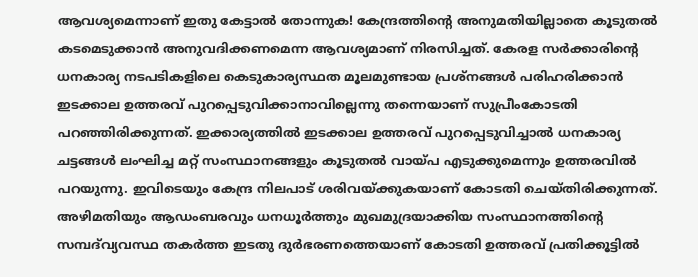ആവശ്യമെന്നാണ് ഇതു കേട്ടാല്‍ തോന്നുക! കേന്ദ്രത്തിന്റെ അനുമതിയില്ലാതെ കൂടുതല്‍ കടമെടുക്കാന്‍ അനുവദിക്കണമെന്ന ആവശ്യമാണ് നിരസിച്ചത്. കേരള സര്‍ക്കാരിന്റെ ധനകാര്യ നടപടികളിലെ കെടുകാര്യസ്ഥത മൂലമുണ്ടായ പ്രശ്‌നങ്ങള്‍ പരിഹരിക്കാന്‍ ഇടക്കാല ഉത്തരവ് പുറപ്പെടുവിക്കാനാവില്ലെന്നു തന്നെയാണ് സുപ്രീംകോടതി പറഞ്ഞിരിക്കുന്നത്. ഇക്കാര്യത്തില്‍ ഇടക്കാല ഉത്തരവ് പുറപ്പെടുവിച്ചാല്‍ ധനകാര്യ ചട്ടങ്ങള്‍ ലംഘിച്ച മറ്റ് സംസ്ഥാനങ്ങളും കൂടുതല്‍ വായ്‌പ എടുക്കുമെന്നും ഉത്തരവില്‍ പറയുന്നു. ഇവിടെയും കേന്ദ്ര നിലപാട് ശരിവയ്‌ക്കുകയാണ് കോടതി ചെയ്തിരിക്കുന്നത്. അഴിമതിയും ആഡംബരവും ധനധൂര്‍ത്തും മുഖമുദ്രയാക്കിയ സംസ്ഥാനത്തിന്റെ സമ്പദ്‌വ്യവസ്ഥ തകര്‍ത്ത ഇടതു ദുര്‍ഭരണത്തെയാണ് കോടതി ഉത്തരവ് പ്രതിക്കൂട്ടില്‍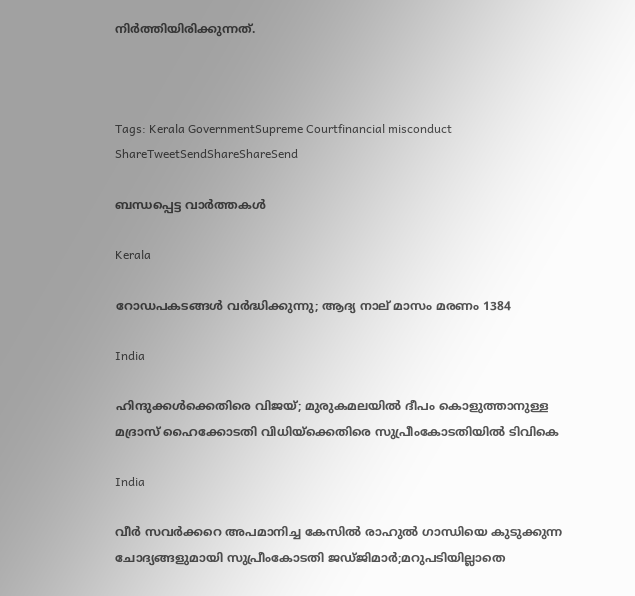നിര്‍ത്തിയിരിക്കുന്നത്.



Tags: Kerala GovernmentSupreme Courtfinancial misconduct
ShareTweetSendShareShareSend

ബന്ധപ്പെട്ട വാര്‍ത്തകള്‍

Kerala

റോഡപകടങ്ങള്‍ വര്‍ദ്ധിക്കുന്നു; ആദ്യ നാല് മാസം മരണം 1384

India

ഹിന്ദുക്കള്‍ക്കെതിരെ വിജയ്; മുരുകമലയില്‍ ദീപം കൊളുത്താനുള്ള മദ്രാസ് ഹൈക്കോടതി വിധിയ്‌ക്കെതിരെ സുപ്രീംകോടതിയില്‍ ടിവികെ

India

വീര്‍ സവര്‍ക്കറെ അപമാനിച്ച കേസില്‍ രാഹുല്‍ ഗാന്ധിയെ കുടുക്കുന്ന ചോദ്യങ്ങളുമായി സുപ്രീംകോടതി ജഡ്ജിമാര്‍;മറുപടിയില്ലാതെ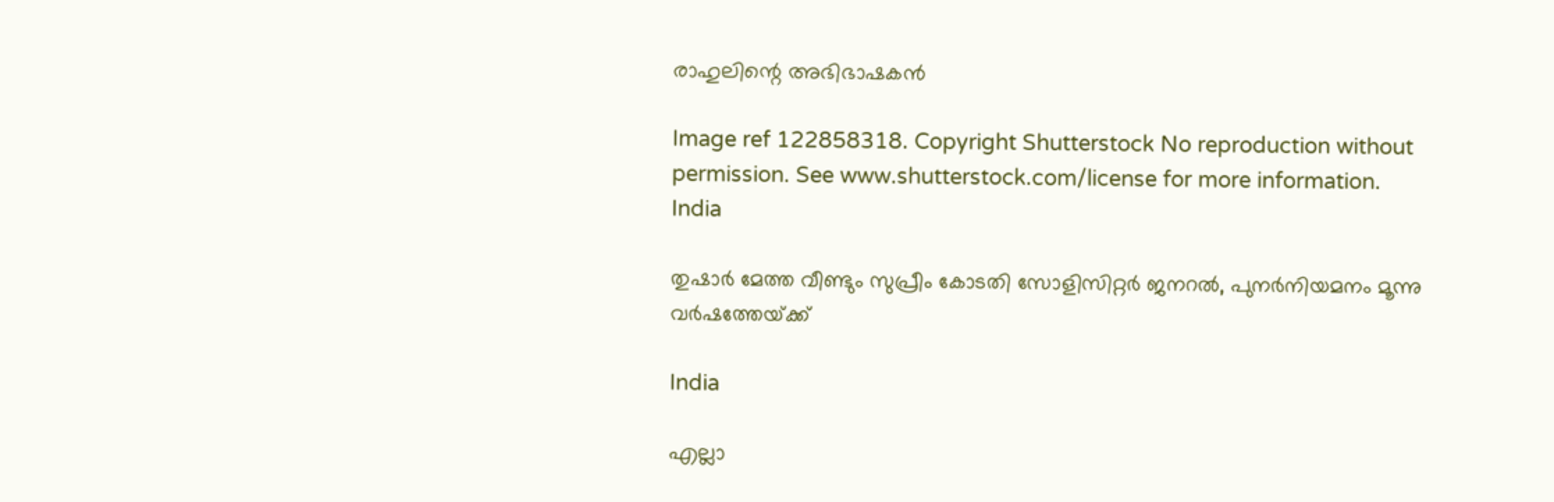രാഹുലിന്റെ അഭിഭാഷകന്‍

Image ref 122858318. Copyright Shutterstock No reproduction without permission. See www.shutterstock.com/license for more information.
India

തുഷാര്‍ മേത്ത വീണ്ടും സുപ്രീം കോടതി സോളിസിറ്റര്‍ ജനറല്‍, പുനര്‍നിയമനം മൂന്നു വര്‍ഷത്തേയ്‌ക്ക്

India

എല്ലാ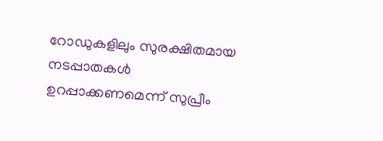റോഡുകളിലും സുരക്ഷിതമായ നടപ്പാതകള്‍ ഉറപ്പാക്കണമെന്ന് സുപ്രീം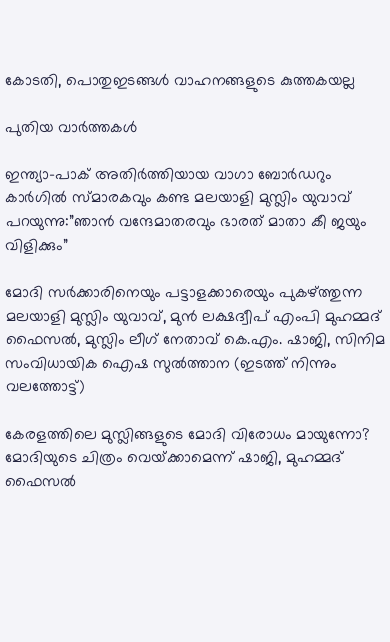കോടതി, പൊതുഇടങ്ങള്‍ വാഹനങ്ങളുടെ കുത്തകയല്ല

പുതിയ വാര്‍ത്തകള്‍

ഇന്ത്യാ-പാക് അതിര്‍ത്തിയായ വാഗാ ബോര്‍ഡറും കാര്‍ഗില്‍ സ്മാരകവും കണ്ട മലയാളി മുസ്ലിം യുവാവ് പറയുന്നു:”ഞാന്‍ വന്ദേമാതരവും ഭാരത് മാതാ കീ ജയും വിളിക്കും”

മോദി സര്‍ക്കാരിനെയും പട്ടാളക്കാരെയും പുകഴ്ത്തുന്ന മലയാളി മുസ്ലിം യുവാവ്, മുന്‍ ലക്ഷദ്വീപ് എംപി മുഹമ്മദ് ഫൈസല്‍, മുസ്ലിം ലീഗ് നേതാവ് കെ.എം. ഷാജി, സിനിമ സംവിധായിക ഐഷ സുല്‍ത്താന (ഇടത്ത് നിന്നും വലത്തോട്ട്)

കേരളത്തിലെ മുസ്ലിങ്ങളുടെ മോദി വിരോധം മായുന്നോ? മോദിയുടെ ചിത്രം വെയ്‌ക്കാമെന്ന് ഷാജി, മുഹമ്മദ് ഫൈസല്‍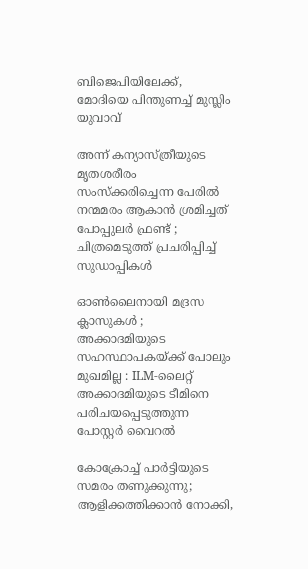ബിജെപിയിലേക്ക്, മോദിയെ പിന്തുണച്ച് മുസ്ലിം യുവാവ്

അന്ന് കന്യാസ്ത്രീയുടെ മൃതശരീരം സംസ്ക്കരിച്ചെന്ന പേരിൽ നന്മമരം ആകാൻ ശ്രമിച്ചത് പോപ്പുലർ ഫ്രണ്ട് ; ചിത്രമെടുത്ത് പ്രചരിപ്പിച്ച് സുഡാപ്പികൾ

ഓൺലൈനായി മദ്രസ ക്ലാസുകൾ ; അക്കാദമിയുടെ സഹസ്ഥാപകയ്‌ക്ക് പോലും മുഖമില്ല : ILM-ലൈറ്റ് അക്കാദമിയുടെ ടീമിനെ പരിചയപ്പെടുത്തുന്ന പോസ്റ്റർ വൈറൽ

കോക്രോച്ച് പാര്‍ട്ടിയുടെ സമരം തണുക്കുന്നു; ആളിക്കത്തിക്കാന്‍ നോക്കി,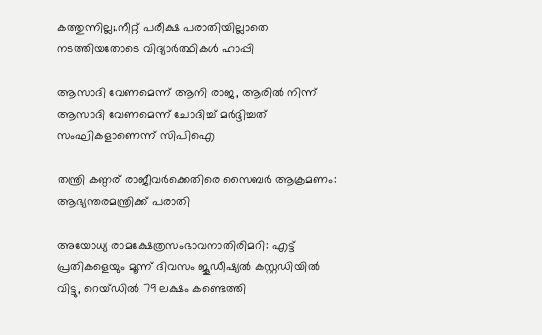കത്തുന്നില്ല;.നീറ്റ് പരീക്ഷ പരാതിയില്ലാതെ നടത്തിയതോടെ വിദ്യാര്‍ത്ഥികള്‍ ഹാപ്പി

ആസാദി വേണമെന്ന് ആനി രാജ, ആരില്‍ നിന്ന് ആസാദി വേണമെന്ന് ചോദിച്ച് മര്‍ദ്ദിച്ചത് സംഘികളാണെന്ന് സിപിഐ

തന്ത്രി കണ്ഠര് രാജീവര്‍ക്കെതിരെ സൈബര്‍ ആക്രമണം: ആഭ്യന്തരമന്ത്രിക്ക് പരാതി

അയോധ്യ രാമക്ഷേത്രസംഭാവനാതിരിമറി: എട്ട് പ്രതികളെയും മൂന്ന് ദിവസം ജൂഡീഷ്യല്‍ കസ്റ്റഡിയില്‍ വിട്ടു, റെയ്ഡില്‍ 79 ലക്ഷം കണ്ടെത്തി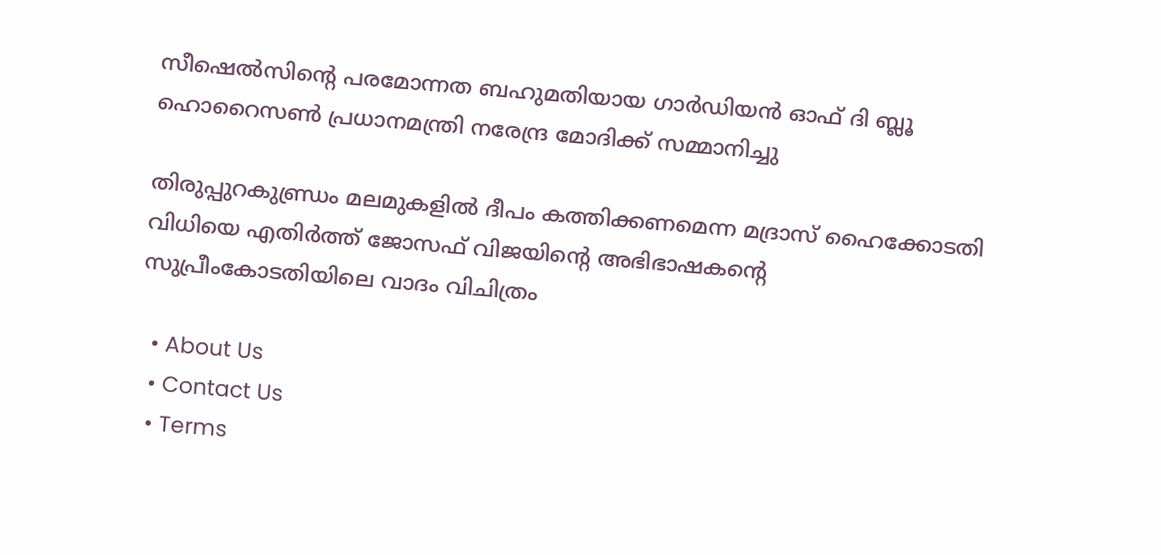സീഷെല്‍സിന്റെ പരമോന്നത ബഹുമതിയായ ഗാര്‍ഡിയന്‍ ഓഫ് ദി ബ്ലൂ ഹൊറൈസണ്‍ പ്രധാനമന്ത്രി നരേന്ദ്ര മോദിക്ക് സമ്മാനിച്ചു

തിരുപ്പുറകുണ്ഡ്രം മലമുകളില്‍ ദീപം കത്തിക്കണമെന്ന മദ്രാസ് ഹൈക്കോടതി വിധിയെ എതിര്‍ത്ത് ജോസഫ് വിജയിന്റെ അഭിഭാഷകന്റെ സുപ്രീംകോടതിയിലെ വാദം വിചിത്രം

  • About Us
  • Contact Us
  • Terms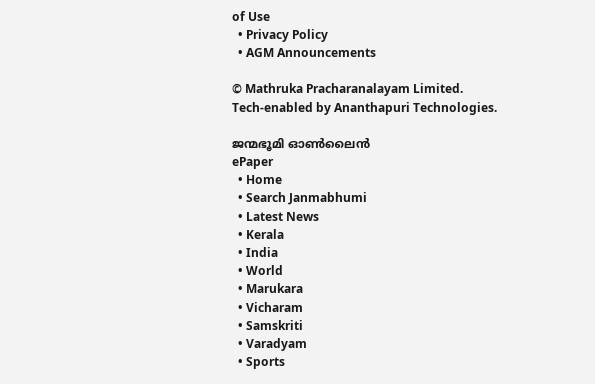of Use
  • Privacy Policy
  • AGM Announcements

© Mathruka Pracharanalayam Limited.
Tech-enabled by Ananthapuri Technologies.

ജന്മഭൂമി ഓണ്‍ലൈന്‍
ePaper
  • Home
  • Search Janmabhumi
  • Latest News
  • Kerala
  • India
  • World
  • Marukara
  • Vicharam
  • Samskriti
  • Varadyam
  • Sports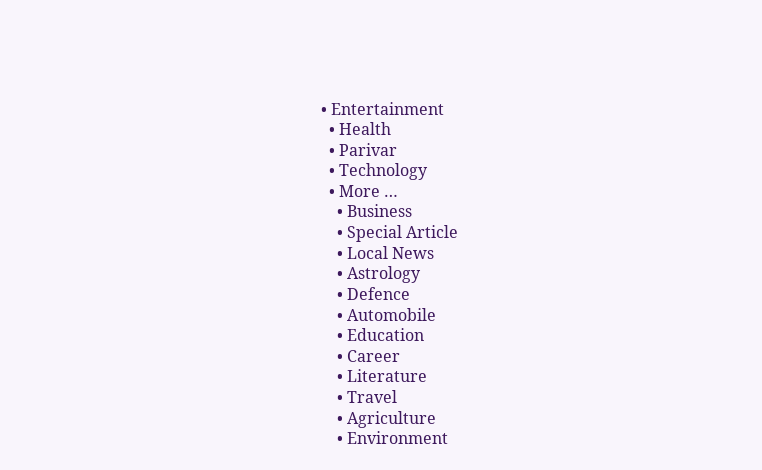• Entertainment
  • Health
  • Parivar
  • Technology
  • More …
    • Business
    • Special Article
    • Local News
    • Astrology
    • Defence
    • Automobile
    • Education
    • Career
    • Literature
    • Travel
    • Agriculture
    • Environment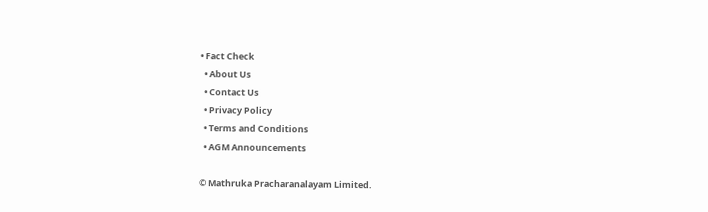• Fact Check
  • About Us
  • Contact Us
  • Privacy Policy
  • Terms and Conditions
  • AGM Announcements

© Mathruka Pracharanalayam Limited.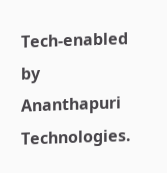Tech-enabled by Ananthapuri Technologies.